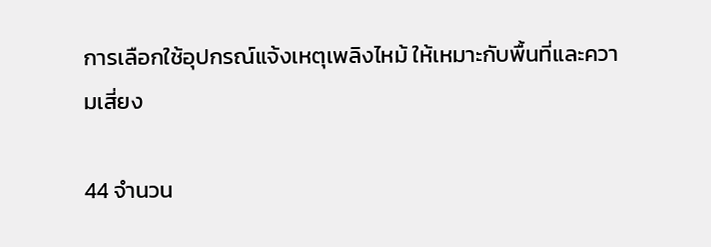การเลือกใช้อุปกรณ์แจ้งเหตุเพลิงไหม้ ให้เหมาะกับพื้นที่และความเสี่ยง

44 จำนวน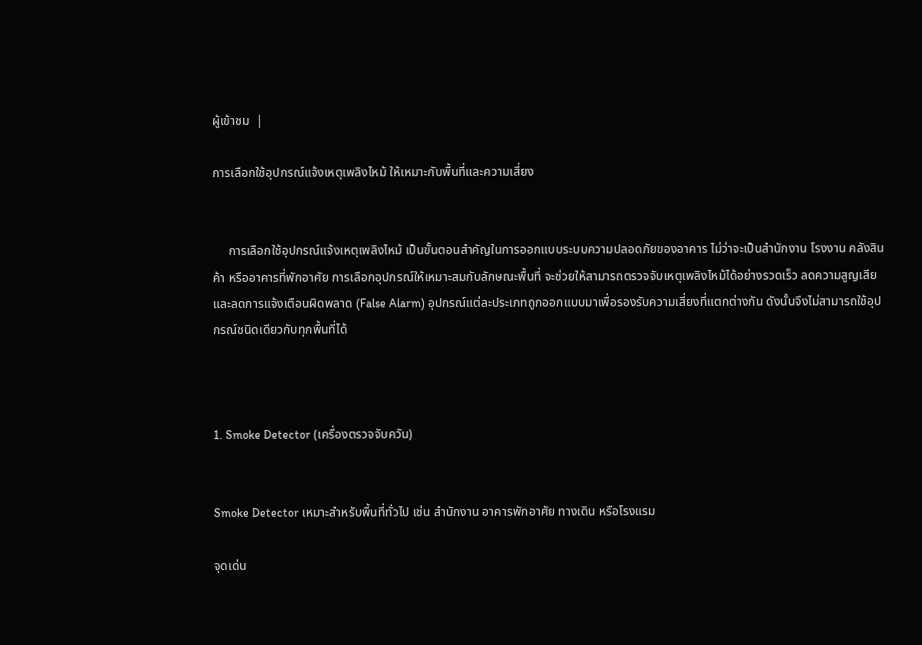ผู้เข้าชม  |

การเลือกใช้อุปกรณ์แจ้งเหตุเพลิงไหม้ ให้เหมาะกับพื้นที่และความเสี่ยง


     การเลือกใช้อุปกรณ์แจ้งเหตุเพลิงไหม้ เป็นขั้นตอนสำคัญในการออกแบบระบบความปลอดภัยของอาคาร ไม่ว่าจะเป็นสำนักงาน โรงงาน คลังสินค้า หรืออาคารที่พักอาศัย การเลือกอุปกรณ์ให้เหมาะสมกับลักษณะพื้นที่ จะช่วยให้สามารถตรวจจับเหตุเพลิงไหม้ได้อย่างรวดเร็ว ลดความสูญเสีย และลดการแจ้งเตือนผิดพลาด (False Alarm) อุปกรณ์แต่ละประเภทถูกออกแบบมาเพื่อรองรับความเสี่ยงที่แตกต่างกัน ดังนั้นจึงไม่สามารถใช้อุปกรณ์ชนิดเดียวกับทุกพื้นที่ได้



1. Smoke Detector (เครื่องตรวจจับควัน)


Smoke Detector เหมาะสำหรับพื้นที่ทั่วไป เช่น สำนักงาน อาคารพักอาศัย ทางเดิน หรือโรงแรม

จุดเด่น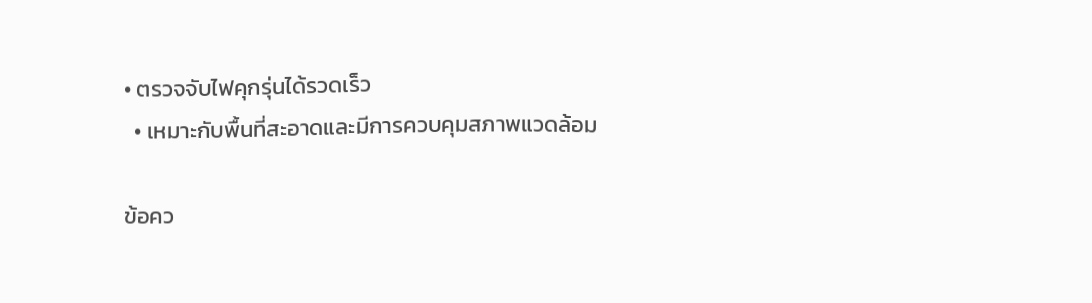• ตรวจจับไฟคุกรุ่นได้รวดเร็ว
  • เหมาะกับพื้นที่สะอาดและมีการควบคุมสภาพแวดล้อม

ข้อคว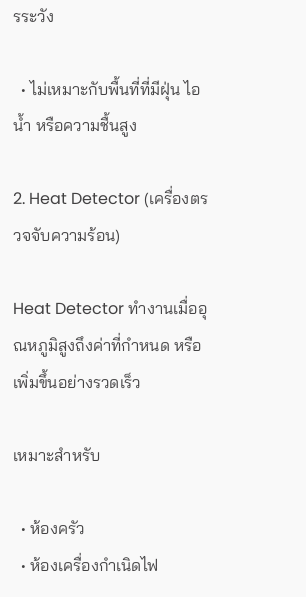รระวัง

  • ไม่เหมาะกับพื้นที่ที่มีฝุ่น ไอน้ำ หรือความชื้นสูง

2. Heat Detector (เครื่องตรวจจับความร้อน)

Heat Detector ทำงานเมื่ออุณหภูมิสูงถึงค่าที่กำหนด หรือเพิ่มขึ้นอย่างรวดเร็ว

เหมาะสำหรับ

  • ห้องครัว
  • ห้องเครื่องกำเนิดไฟ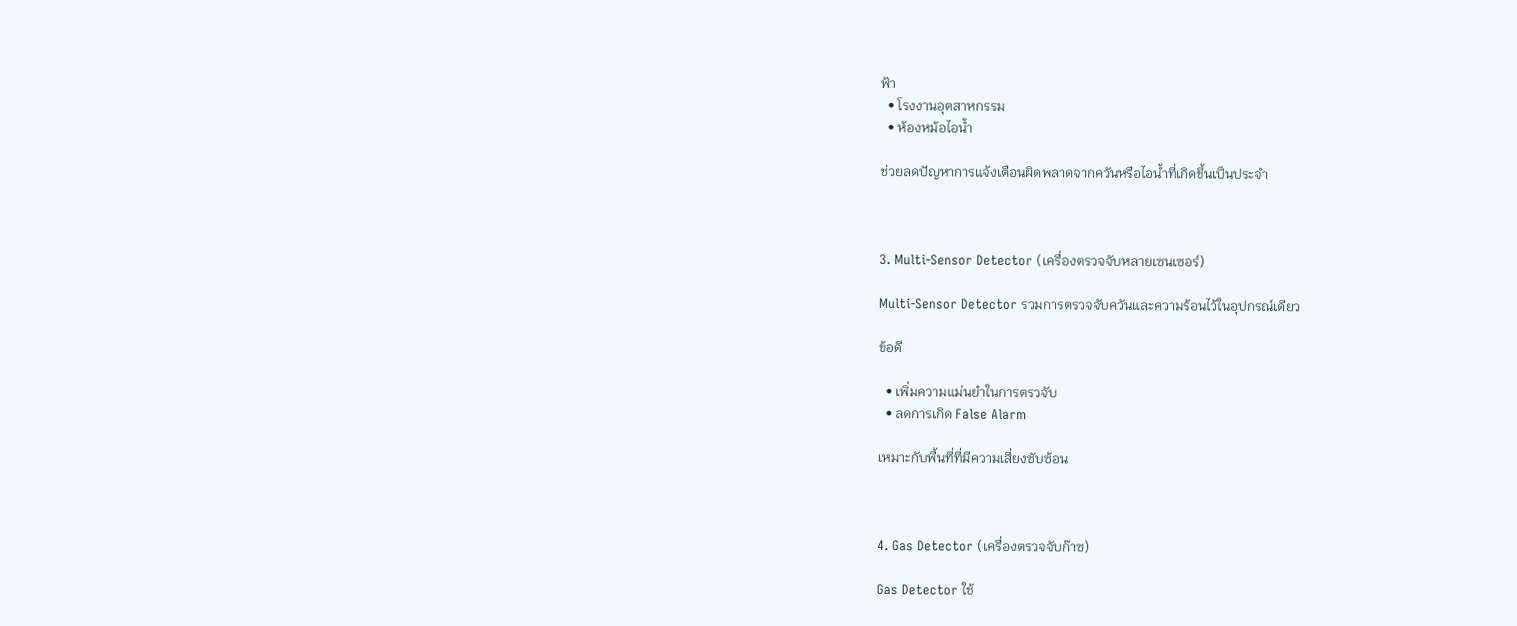ฟ้า
  • โรงงานอุตสาหกรรม
  • ห้องหม้อไอน้ำ

ช่วยลดปัญหาการแจ้งเตือนผิดพลาดจากควันหรือไอน้ำที่เกิดขึ้นเป็นประจำ



3. Multi-Sensor Detector (เครื่องตรวจจับหลายเซนเซอร์)

Multi-Sensor Detector รวมการตรวจจับควันและความร้อนไว้ในอุปกรณ์เดียว

ข้อดี

  • เพิ่มความแม่นยำในการตรวจับ
  • ลดการเกิด False Alarm

เหมาะกับพื้นที่ที่มีความเสี่ยงซับซ้อน



4. Gas Detector (เครื่องตรวจจับก๊าซ)

Gas Detector ใช้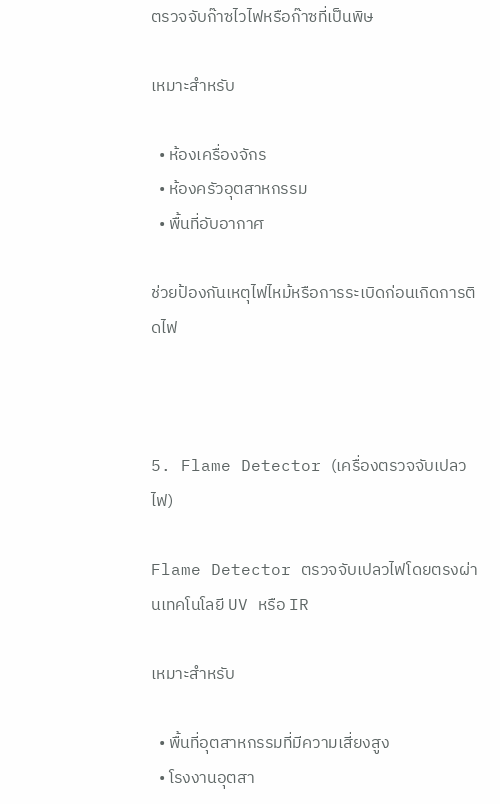ตรวจจับก๊าซไวไฟหรือก๊าซที่เป็นพิษ

เหมาะสำหรับ

  • ห้องเครื่องจักร
  • ห้องครัวอุตสาหกรรม
  • พื้นที่อับอากาศ

ช่วยป้องกันเหตุไฟไหม้หรือการระเบิดก่อนเกิดการติดไฟ



5. Flame Detector (เครื่องตรวจจับเปลวไฟ)

Flame Detector ตรวจจับเปลวไฟโดยตรงผ่านเทคโนโลยี UV หรือ IR

เหมาะสำหรับ

  • พื้นที่อุตสาหกรรมที่มีความเสี่ยงสูง
  • โรงงานอุตสา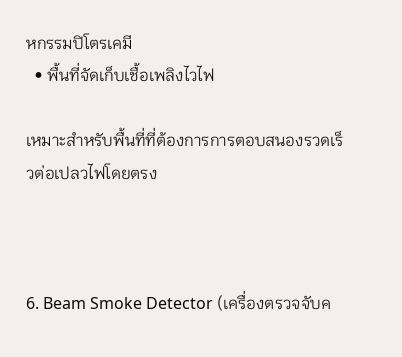หกรรมปิโตรเคมี
  • พื้นที่จัดเก็บเชื้อเพลิงไวไฟ

เหมาะสำหรับพื้นที่ที่ต้องการการตอบสนองรวดเร็วต่อเปลวไฟโดยตรง



6. Beam Smoke Detector (เครื่องตรวจจับค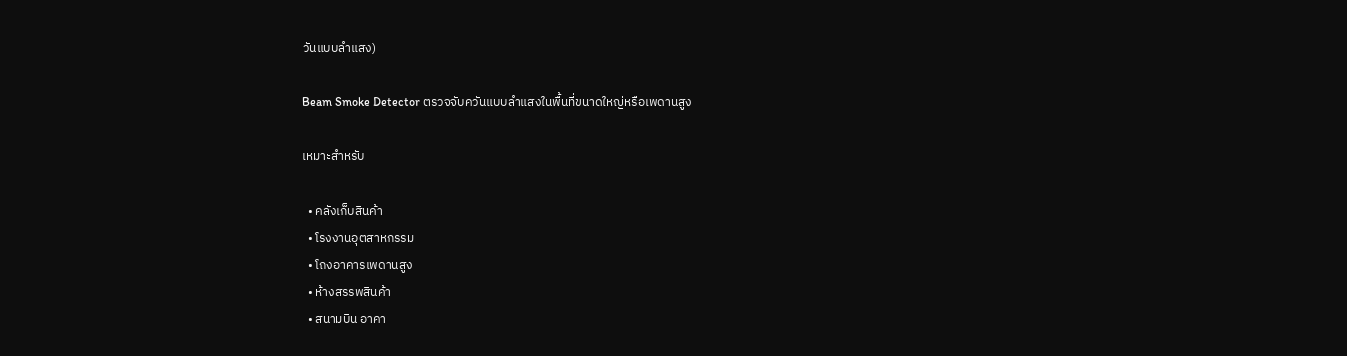วันแบบลำแสง)

Beam Smoke Detector ตรวจจับควันแบบลำแสงในพื้นที่ขนาดใหญ่หรือเพดานสูง

เหมาะสำหรับ

  • คลังเก็บสินค้า
  • โรงงานอุตสาหกรรม
  • โถงอาคารเพดานสูง
  • ห้างสรรพสินค้า
  • สนามบิน อาคา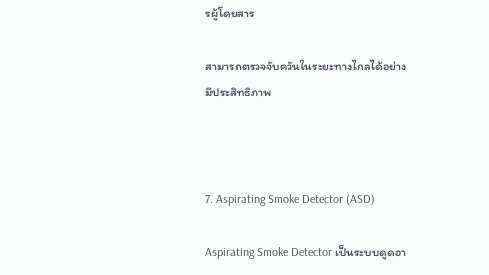รผู้โดยสาร

สามารถตรวจจับควันในระยะทางไกลได้อย่างมีประสิทธิภาพ



7. Aspirating Smoke Detector (ASD)

Aspirating Smoke Detector เป็นระบบดูดอา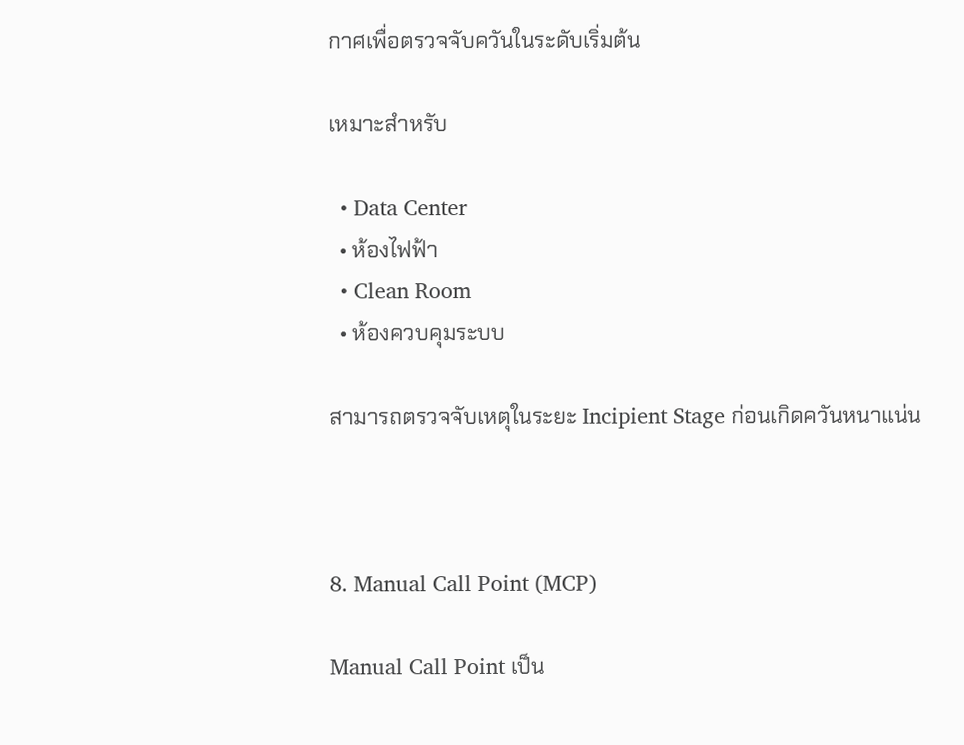กาศเพื่อตรวจจับควันในระดับเริ่มต้น

เหมาะสำหรับ

  • Data Center
  • ห้องไฟฟ้า
  • Clean Room
  • ห้องควบคุมระบบ

สามารถตรวจจับเหตุในระยะ Incipient Stage ก่อนเกิดควันหนาแน่น



8. Manual Call Point (MCP)

Manual Call Point เป็น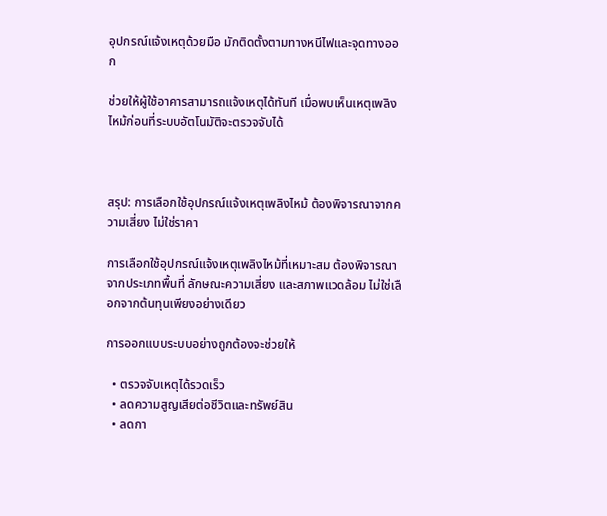อุปกรณ์แจ้งเหตุด้วยมือ มักติดตั้งตามทางหนีไฟและจุดทางออก

ช่วยให้ผู้ใช้อาคารสามารถแจ้งเหตุได้ทันที เมื่อพบเห็นเหตุเพลิงไหม้ก่อนที่ระบบอัตโนมัติจะตรวจจับได้



สรุป: การเลือกใช้อุปกรณ์แจ้งเหตุเพลิงไหม้ ต้องพิจารณาจากความเสี่ยง ไม่ใช่ราคา

การเลือกใช้อุปกรณ์แจ้งเหตุเพลิงไหม้ที่เหมาะสม ต้องพิจารณาจากประเภทพื้นที่ ลักษณะความเสี่ยง และสภาพแวดล้อม ไม่ใช่เลือกจากต้นทุนเพียงอย่างเดียว

การออกแบบระบบอย่างถูกต้องจะช่วยให้

  • ตรวจจับเหตุได้รวดเร็ว
  • ลดความสูญเสียต่อชีวิตและทรัพย์สิน
  • ลดกา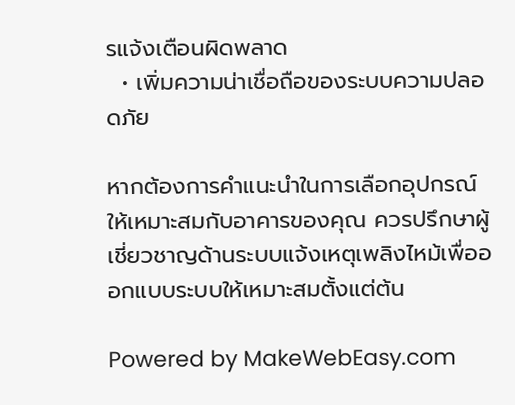รแจ้งเตือนผิดพลาด
  • เพิ่มความน่าเชื่อถือของระบบความปลอดภัย

หากต้องการคำแนะนำในการเลือกอุปกรณ์ให้เหมาะสมกับอาคารของคุณ ควรปรึกษาผู้เชี่ยวชาญด้านระบบแจ้งเหตุเพลิงไหม้เพื่อออกแบบระบบให้เหมาะสมตั้งแต่ต้น

Powered by MakeWebEasy.com